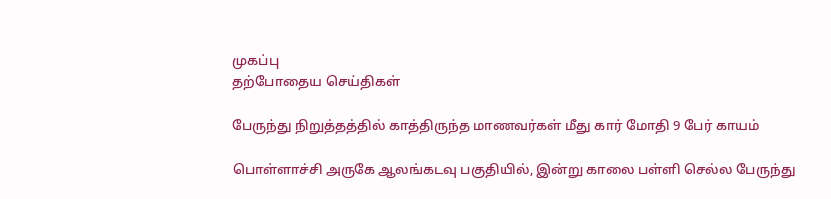முகப்பு
தற்போதைய செய்திகள்

பேருந்து நிறுத்தத்தில் காத்திருந்த மாணவர்கள் மீது கார் மோதி 9 பேர் காயம்

பொள்ளாச்சி அருகே ஆலங்கடவு பகுதியில், இன்று காலை பள்ளி செல்ல பேருந்து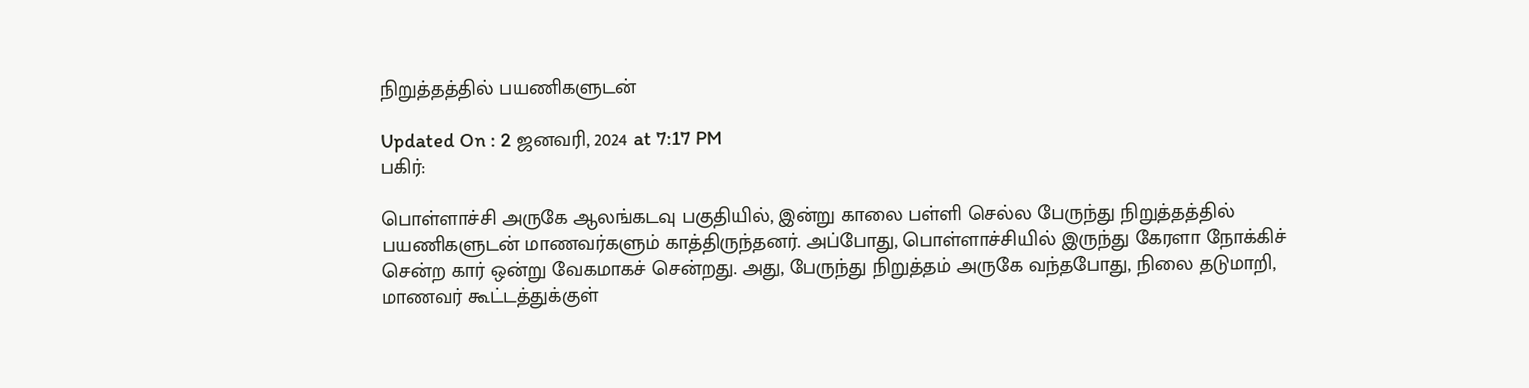நிறுத்தத்தில் பயணிகளுடன்

Updated On : 2 ஜனவரி, 2024 at 7:17 PM
பகிர்:

பொள்ளாச்சி அருகே ஆலங்கடவு பகுதியில், இன்று காலை பள்ளி செல்ல பேருந்து நிறுத்தத்தில் பயணிகளுடன் மாணவர்களும் காத்திருந்தனர். அப்போது, பொள்ளாச்சியில் இருந்து கேரளா நோக்கிச் சென்ற கார் ஒன்று வேகமாகச் சென்றது. அது, பேருந்து நிறுத்தம் அருகே வந்தபோது, நிலை தடுமாறி, மாணவர் கூட்டத்துக்குள்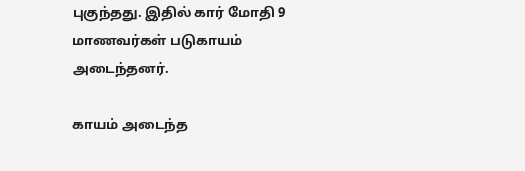புகுந்தது. இதில் கார் மோதி 9 மாணவர்கள் படுகாயம் அடைந்தனர்.

காயம் அடைந்த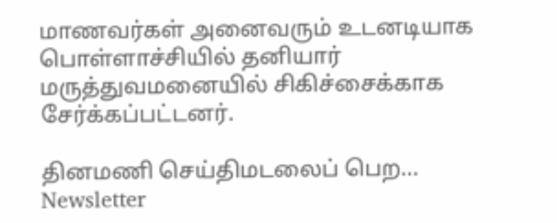மாணவர்கள் அனைவரும் உடனடியாக பொள்ளாச்சியில் தனியார் மருத்துவமனையில் சிகிச்சைக்காக சேர்க்கப்பட்டனர்.

தினமணி செய்திமடலைப் பெற... Newsletter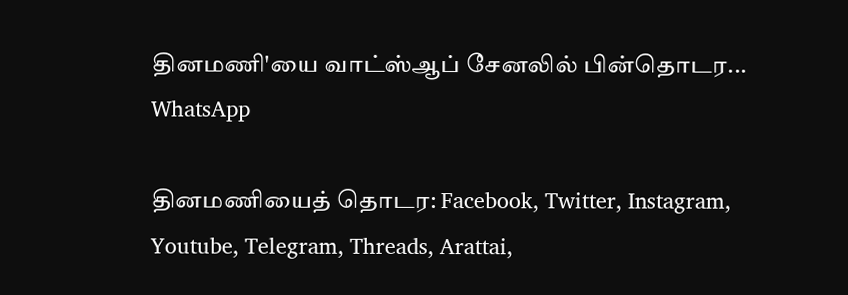தினமணி'யை வாட்ஸ்ஆப் சேனலில் பின்தொடர... WhatsApp

தினமணியைத் தொடர: Facebook, Twitter, Instagram, Youtube, Telegram, Threads, Arattai,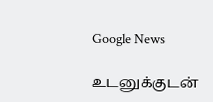Google News

உடனுக்குடன்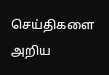செய்திகளை அறிய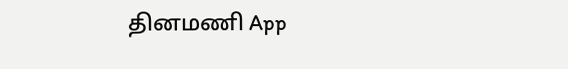தினமணி App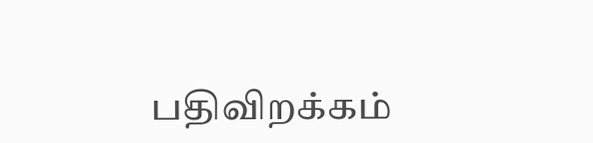பதிவிறக்கம்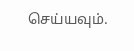செய்யவும்.